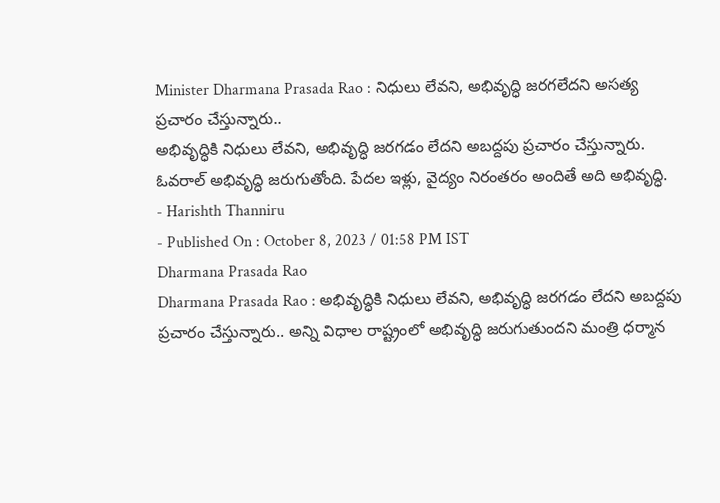Minister Dharmana Prasada Rao : నిధులు లేవని, అభివృద్ధి జరగలేదని అసత్య ప్రచారం చేస్తున్నారు..
అభివృద్ధికి నిధులు లేవని, అభివృద్ధి జరగడం లేదని అబద్దపు ప్రచారం చేస్తున్నారు. ఓవరాల్ అభివృద్ధి జరుగుతోంది. పేదల ఇళ్లు, వైద్యం నిరంతరం అందితే అది అభివృద్ధి.
- Harishth Thanniru
- Published On : October 8, 2023 / 01:58 PM IST
Dharmana Prasada Rao
Dharmana Prasada Rao : అభివృద్ధికి నిధులు లేవని, అభివృద్ధి జరగడం లేదని అబద్దపు ప్రచారం చేస్తున్నారు.. అన్ని విధాల రాష్ట్రంలో అభివృద్ధి జరుగుతుందని మంత్రి ధర్మాన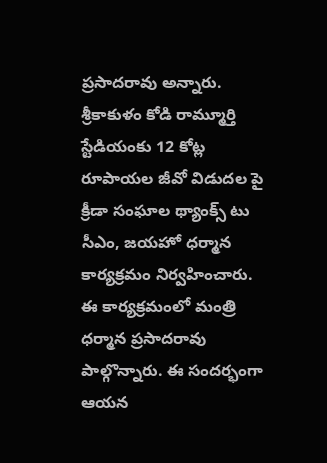ప్రసాదరావు అన్నారు. శ్రీకాకుళం కోడి రామ్మూర్తి స్టేడియంకు 12 కోట్ల రూపాయల జీవో విడుదల పై క్రీడా సంఘాల థ్యాంక్స్ టు సీఎం, జయహో ధర్మాన కార్యక్రమం నిర్వహించారు. ఈ కార్యక్రమంలో మంత్రి ధర్మాన ప్రసాదరావు పాల్గొన్నారు. ఈ సందర్భంగా ఆయన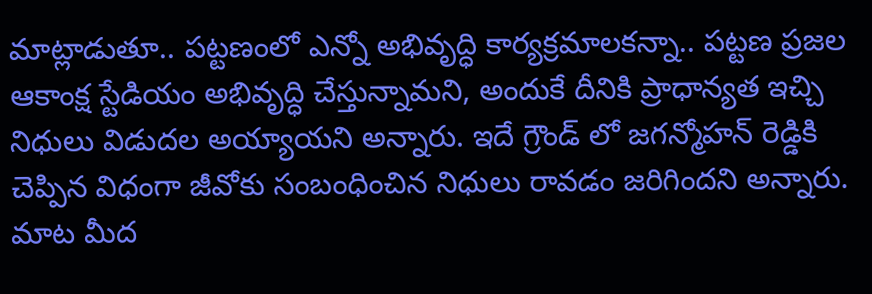మాట్లాడుతూ.. పట్టణంలో ఎన్నో అభివృద్ధి కార్యక్రమాలకన్నా.. పట్టణ ప్రజల ఆకాంక్ష స్టేడియం అభివృద్ధి చేస్తున్నామని, అందుకే దీనికి ప్రాధాన్యత ఇచ్చి నిధులు విడుదల అయ్యాయని అన్నారు. ఇదే గ్రౌండ్ లో జగన్మోహన్ రెడ్డికి చెప్పిన విధంగా జీవోకు సంబంధించిన నిధులు రావడం జరిగిందని అన్నారు. మాట మీద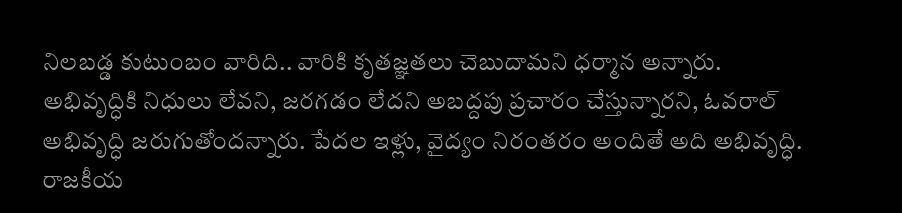నిలబడ్డ కుటుంబం వారిది.. వారికి కృతజ్ఞతలు చెబుదామని ధర్మాన అన్నారు.
అభివృద్ధికి నిధులు లేవని, జరగడం లేదని అబద్దపు ప్రచారం చేస్తున్నారని, ఓవరాల్ అభివృద్ధి జరుగుతోందన్నారు. పేదల ఇళ్లు, వైద్యం నిరంతరం అందితే అది అభివృద్ధి. రాజకీయ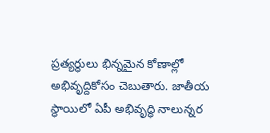ప్రత్యర్ధులు భిన్నమైన కోణాల్లో అభివృద్దికోసం చెబుతారు. జాతీయ స్థాయిలో ఏపీ అభివృద్ధి నాలున్నర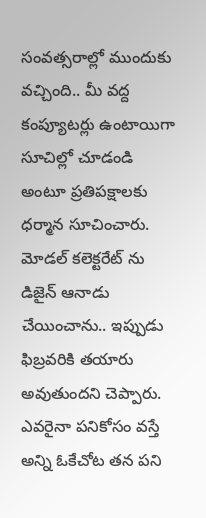సంవత్సరాల్లో ముందుకు వచ్చింది.. మీ వద్ద కంప్యూటర్లు ఉంటాయిగా సూచిల్లో చూడండి అంటూ ప్రతిపక్షాలకు ధర్మాన సూచించారు. మోడల్ కలెక్టరేట్ ను డిజైన్ ఆనాడు చేయించాను.. ఇప్పుడు ఫిబ్రవరికి తయారు అవుతుందని చెప్పారు. ఎవరైనా పనికోసం వస్తే అన్ని ఓకేచోట తన పని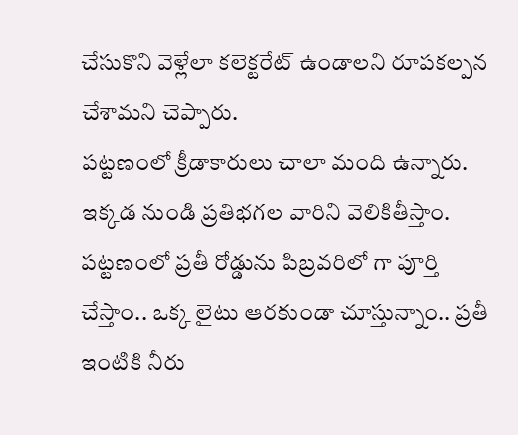చేసుకొని వెళ్లేలా కలెక్టరేట్ ఉండాలని రూపకల్పన చేశామని చెప్పారు.
పట్టణంలో క్రీడాకారులు చాలా మంది ఉన్నారు. ఇక్కడ నుండి ప్రతిభగల వారిని వెలికితీస్తాం. పట్టణంలో ప్రతీ రోడ్డును పిబ్రవరిలో గా పూర్తి చేస్తాం.. ఒక్క లైటు ఆరకుండా చూస్తున్నాం.. ప్రతీ ఇంటికి నీరు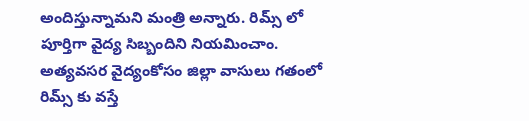అందిస్తున్నామని మంత్రి అన్నారు. రిమ్స్ లో పూర్తిగా వైద్య సిబ్బందిని నియమించాం. అత్యవసర వైద్యంకోసం జిల్లా వాసులు గతంలో రిమ్స్ కు వస్తే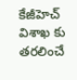కేజీహెచ్ విశాఖ కు తరలించే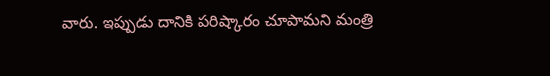వారు. ఇప్పుడు దానికి పరిష్కారం చూపామని మంత్రి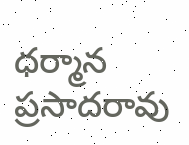ధర్మాన ప్రసాదరావు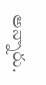అన్నారు.